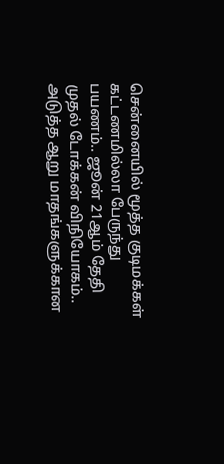சென்னையில் மூத்த குடிமக்கள் கட்டணமில்லா பேருந்து பயணம்.. ஜூன் 21ஆம் தேதி முதல் டோக்கன் விநியோகம்..
அடுத்த ஆறு மாதங்களுக்கான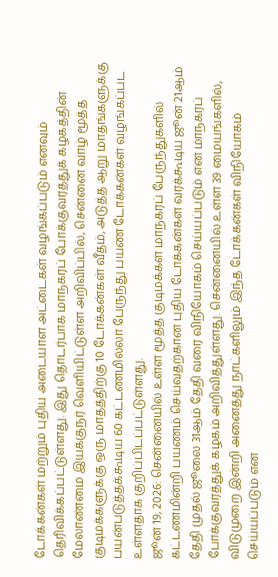டோக்கன்கள் மற்றும் புதிய அடையாள அட்டைகள் வழங்கப்படும் எனவும் தெரிவிக்கப்பட்டுள்ளது. இது தொடர்பாக மாநகரப் போக்குவரத்துக் கழகத்தின் மேலாண்மை இயக்குநர் வெளியிட்டுள்ள அறிவிப்பில், சென்னை வாழ் மூத்த குடிமக்களுக்கு ஒரு மாதத்திற்கு 10 டோக்கன்கள் வீதம், அடுத்த ஆறு மாதங்களுக்கு பயன்படுத்தக்கூடிய 60 கட்டணமில்லா பேருந்து பயண டோக்கன்கள் வழங்கப்பட உள்ளதாக குறிப்பிடப்பட்டுள்ளது.
ஜூன் 19, 2026: சென்னையில் உள்ள மூத்த குடிமக்கள் மாநகரப் பேருந்துகளில் கட்டணமின்றி பயணம் செய்வதற்கான புதிய டோக்கன்கள் வரக்கூடிய ஜூன் 21ஆம் தேதி முதல் ஜூலை 31ஆம் தேதி வரை விநியோகம் செய்யப்படும் என மாநகரப் போக்குவரத்துக் கழகம் அறிவித்துள்ளது. சென்னையில் உள்ள 39 மையங்களில், விடுமுறை இன்றி அனைத்து நாட்களிலும் இந்த டோக்கன்கள் விநியோகம் செய்யப்படும் என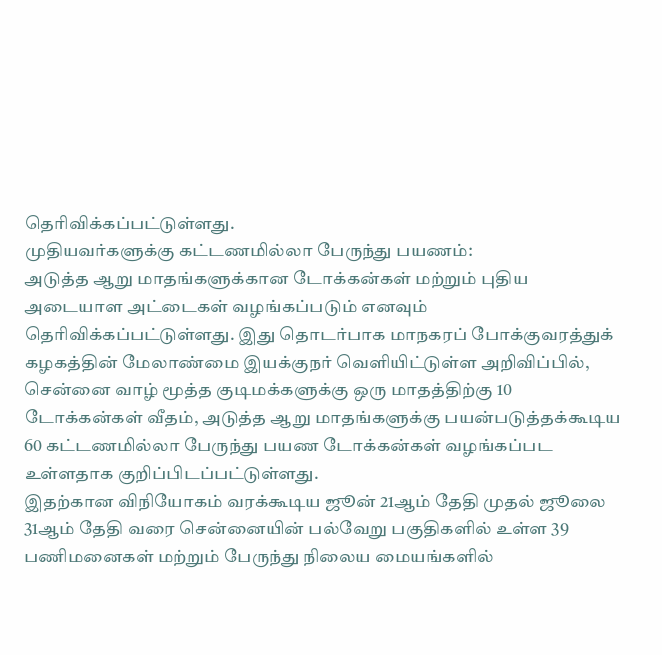தெரிவிக்கப்பட்டுள்ளது.
முதியவர்களுக்கு கட்டணமில்லா பேருந்து பயணம்:
அடுத்த ஆறு மாதங்களுக்கான டோக்கன்கள் மற்றும் புதிய அடையாள அட்டைகள் வழங்கப்படும் எனவும் தெரிவிக்கப்பட்டுள்ளது. இது தொடர்பாக மாநகரப் போக்குவரத்துக் கழகத்தின் மேலாண்மை இயக்குநர் வெளியிட்டுள்ள அறிவிப்பில், சென்னை வாழ் மூத்த குடிமக்களுக்கு ஒரு மாதத்திற்கு 10 டோக்கன்கள் வீதம், அடுத்த ஆறு மாதங்களுக்கு பயன்படுத்தக்கூடிய 60 கட்டணமில்லா பேருந்து பயண டோக்கன்கள் வழங்கப்பட உள்ளதாக குறிப்பிடப்பட்டுள்ளது.
இதற்கான விநியோகம் வரக்கூடிய ஜூன் 21ஆம் தேதி முதல் ஜூலை 31ஆம் தேதி வரை சென்னையின் பல்வேறு பகுதிகளில் உள்ள 39 பணிமனைகள் மற்றும் பேருந்து நிலைய மையங்களில்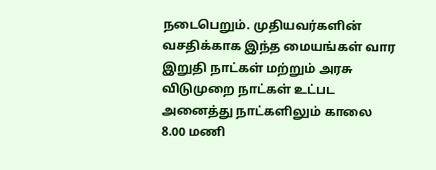நடைபெறும். முதியவர்களின் வசதிக்காக இந்த மையங்கள் வார இறுதி நாட்கள் மற்றும் அரசு விடுமுறை நாட்கள் உட்பட அனைத்து நாட்களிலும் காலை 8.00 மணி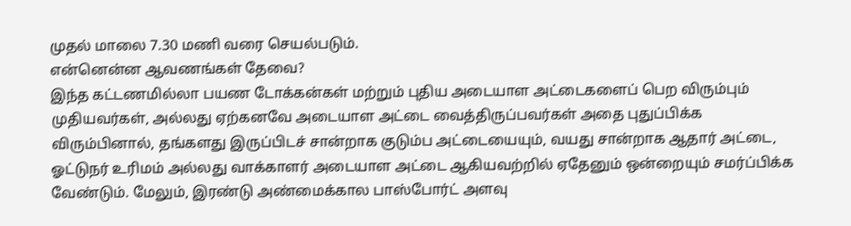முதல் மாலை 7.30 மணி வரை செயல்படும்.
என்னென்ன ஆவணங்கள் தேவை?
இந்த கட்டணமில்லா பயண டோக்கன்கள் மற்றும் புதிய அடையாள அட்டைகளைப் பெற விரும்பும் முதியவர்கள், அல்லது ஏற்கனவே அடையாள அட்டை வைத்திருப்பவர்கள் அதை புதுப்பிக்க விரும்பினால், தங்களது இருப்பிடச் சான்றாக குடும்ப அட்டையையும், வயது சான்றாக ஆதார் அட்டை, ஓட்டுநர் உரிமம் அல்லது வாக்காளர் அடையாள அட்டை ஆகியவற்றில் ஏதேனும் ஒன்றையும் சமர்ப்பிக்க வேண்டும். மேலும், இரண்டு அண்மைக்கால பாஸ்போர்ட் அளவு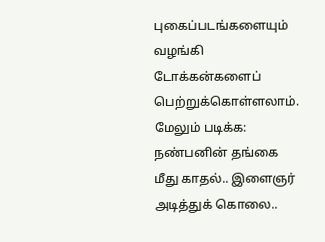புகைப்படங்களையும் வழங்கி டோக்கன்களைப் பெற்றுக்கொள்ளலாம்.
மேலும் படிக்க: நண்பனின் தங்கை மீது காதல்.. இளைஞர் அடித்துக் கொலை..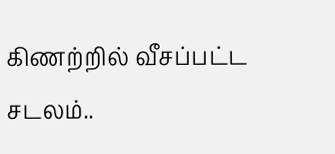கிணற்றில் வீசப்பட்ட சடலம்..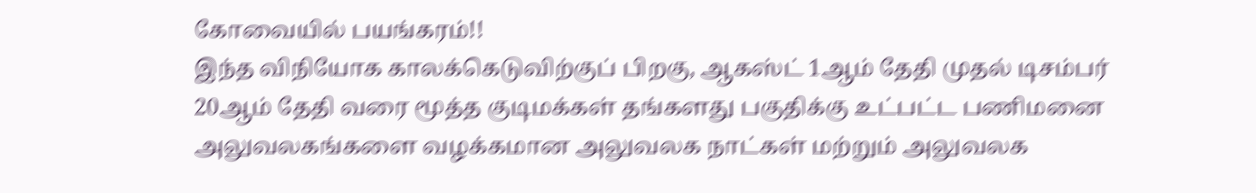கோவையில் பயங்கரம்!!
இந்த விநியோக காலக்கெடுவிற்குப் பிறகு, ஆகஸ்ட் 1ஆம் தேதி முதல் டிசம்பர் 20ஆம் தேதி வரை மூத்த குடிமக்கள் தங்களது பகுதிக்கு உட்பட்ட பணிமனை அலுவலகங்களை வழக்கமான அலுவலக நாட்கள் மற்றும் அலுவலக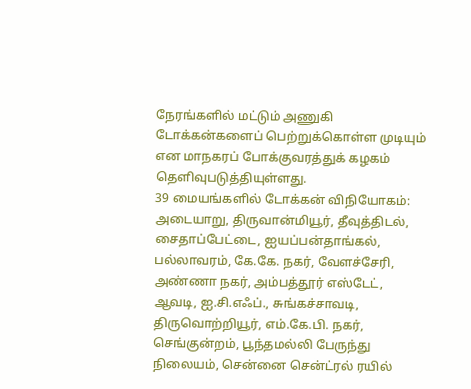நேரங்களில் மட்டும் அணுகி டோக்கன்களைப் பெற்றுக்கொள்ள முடியும் என மாநகரப் போக்குவரத்துக் கழகம் தெளிவுபடுத்தியுள்ளது.
39 மையங்களில் டோக்கன் விநியோகம்:
அடையாறு, திருவான்மியூர், தீவுத்திடல், சைதாப்பேட்டை, ஐயப்பன்தாங்கல், பல்லாவரம், கே.கே. நகர், வேளச்சேரி, அண்ணா நகர், அம்பத்தூர் எஸ்டேட், ஆவடி, ஐ.சி.எஃப்., சுங்கச்சாவடி, திருவொற்றியூர், எம்.கே.பி. நகர், செங்குன்றம், பூந்தமல்லி பேருந்து நிலையம், சென்னை சென்ட்ரல் ரயில்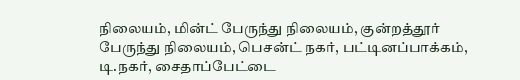நிலையம், மின்ட் பேருந்து நிலையம், குன்றத்தூர் பேருந்து நிலையம், பெசன்ட் நகர், பட்டினப்பாக்கம், டி.நகர், சைதாப்பேட்டை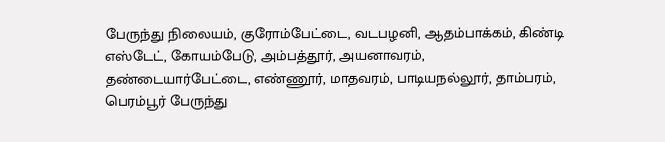பேருந்து நிலையம், குரோம்பேட்டை, வடபழனி, ஆதம்பாக்கம், கிண்டி எஸ்டேட், கோயம்பேடு, அம்பத்தூர், அயனாவரம், தண்டையார்பேட்டை, எண்ணூர், மாதவரம், பாடியநல்லூர், தாம்பரம், பெரம்பூர் பேருந்து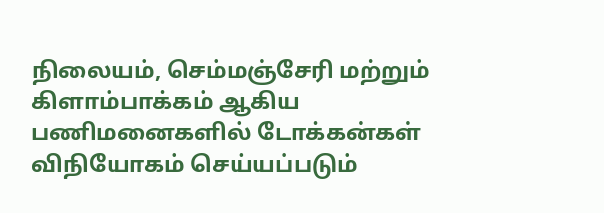நிலையம், செம்மஞ்சேரி மற்றும் கிளாம்பாக்கம் ஆகிய பணிமனைகளில் டோக்கன்கள் விநியோகம் செய்யப்படும்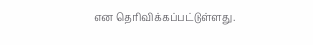என தெரிவிக்கப்பட்டுள்ளது.